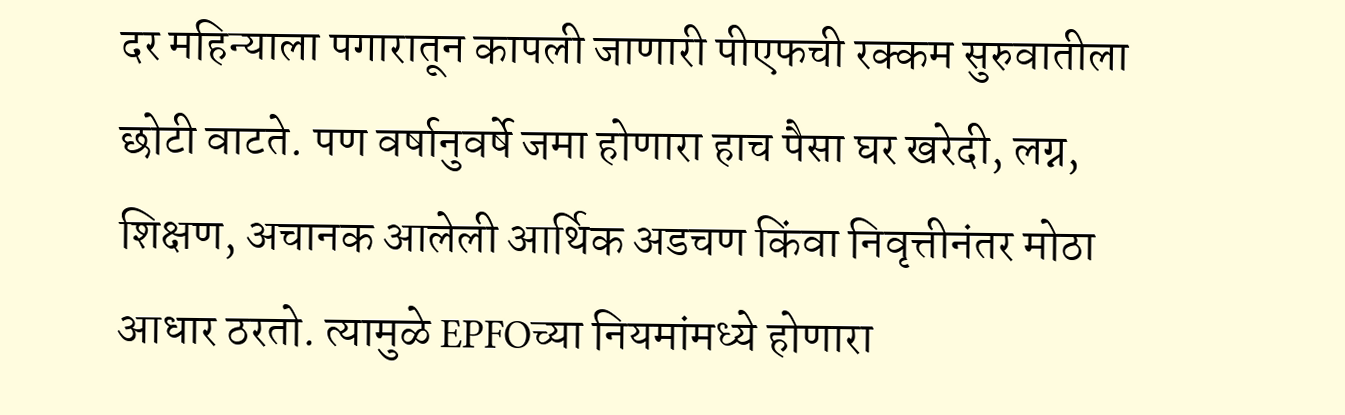दर महिन्याला पगारातून कापली जाणारी पीएफची रक्कम सुरुवातीला छोटी वाटते. पण वर्षानुवर्षे जमा होणारा हाच पैसा घर खरेदी, लग्न, शिक्षण, अचानक आलेली आर्थिक अडचण किंवा निवृत्तीनंतर मोठा आधार ठरतो. त्यामुळे EPFOच्या नियमांमध्ये होणारा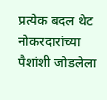प्रत्येक बदल थेट नोकरदारांच्या पैशांशी जोडलेला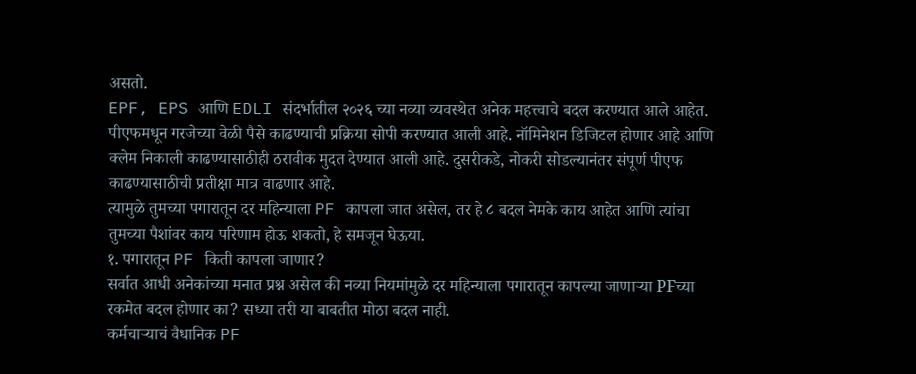असतो.
EPF, EPS आणि EDLI संदर्भातील २०२६ च्या नव्या व्यवस्थेत अनेक महत्त्वाचे बदल करण्यात आले आहेत. पीएफमधून गरजेच्या वेळी पैसे काढण्याची प्रक्रिया सोपी करण्यात आली आहे. नॉमिनेशन डिजिटल होणार आहे आणि क्लेम निकाली काढण्यासाठीही ठरावीक मुदत देण्यात आली आहे. दुसरीकडे, नोकरी सोडल्यानंतर संपूर्ण पीएफ काढण्यासाठीची प्रतीक्षा मात्र वाढणार आहे.
त्यामुळे तुमच्या पगारातून दर महिन्याला PF कापला जात असेल, तर हे ८ बदल नेमके काय आहेत आणि त्यांचा तुमच्या पैशांवर काय परिणाम होऊ शकतो, हे समजून घेऊया.
१. पगारातून PF किती कापला जाणार?
सर्वात आधी अनेकांच्या मनात प्रश्न असेल की नव्या नियमांमुळे दर महिन्याला पगारातून कापल्या जाणाऱ्या PFच्या रकमेत बदल होणार का? सध्या तरी या बाबतीत मोठा बदल नाही.
कर्मचाऱ्याचं वैधानिक PF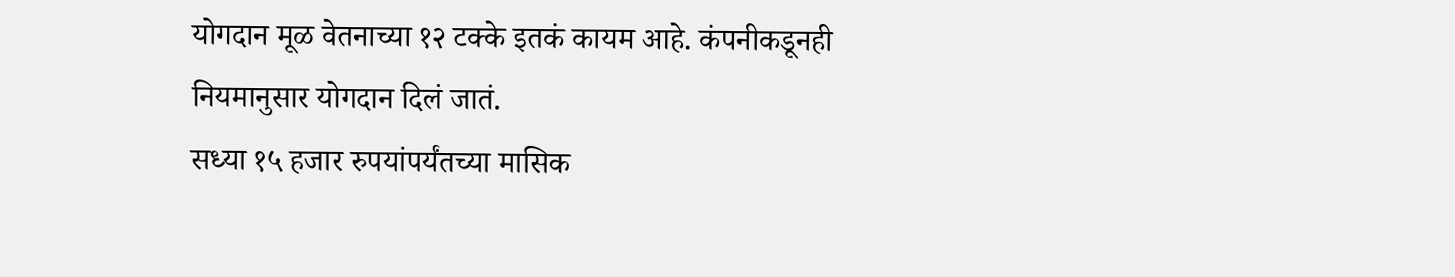योगदान मूळ वेतनाच्या १२ टक्के इतकं कायम आहे. कंपनीकडूनही नियमानुसार योगदान दिलं जातं.
सध्या १५ हजार रुपयांपर्यंतच्या मासिक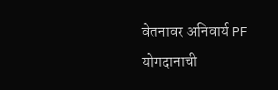वेतनावर अनिवार्य PF योगदानाची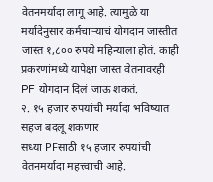वेतनमर्यादा लागू आहे. त्यामुळे या मर्यादेनुसार कर्मचाऱ्याचं योगदान जास्तीत जास्त १,८०० रुपये महिन्याला होतं. काही प्रकरणांमध्ये यापेक्षा जास्त वेतनावरही PF योगदान दिलं जाऊ शकतं.
२. १५ हजार रुपयांची मर्यादा भविष्यात सहज बदलू शकणार
सध्या PFसाठी १५ हजार रुपयांची वेतनमर्यादा महत्त्वाची आहे.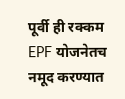पूर्वी ही रक्कम EPF योजनेतच नमूद करण्यात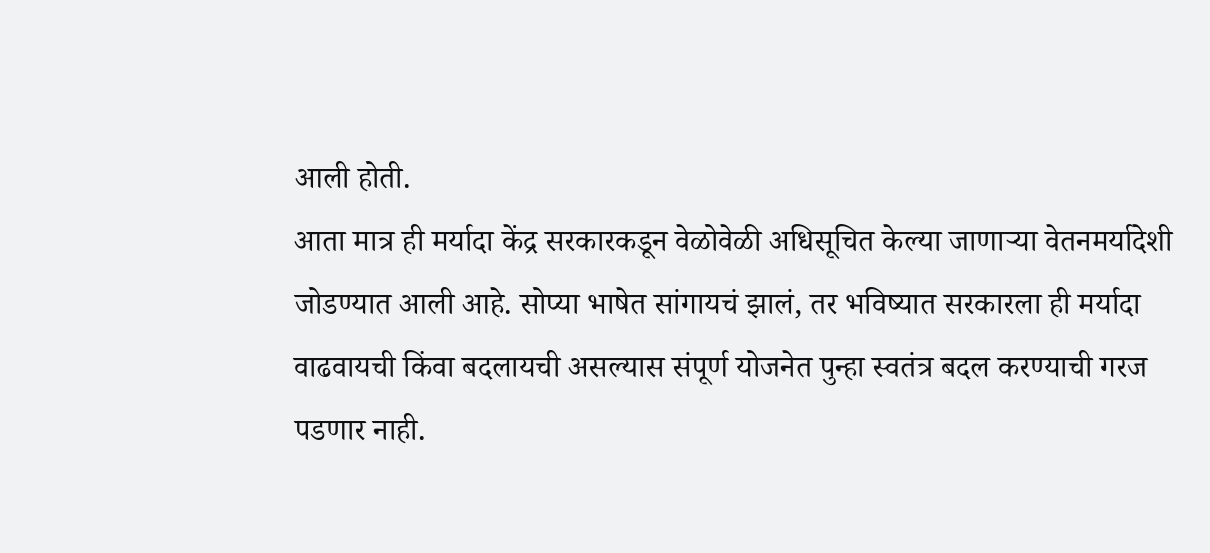आली होती.
आता मात्र ही मर्यादा केंद्र सरकारकडून वेळोवेळी अधिसूचित केल्या जाणाऱ्या वेतनमर्यादेशी जोडण्यात आली आहे. सोप्या भाषेत सांगायचं झालं, तर भविष्यात सरकारला ही मर्यादा वाढवायची किंवा बदलायची असल्यास संपूर्ण योजनेत पुन्हा स्वतंत्र बदल करण्याची गरज पडणार नाही.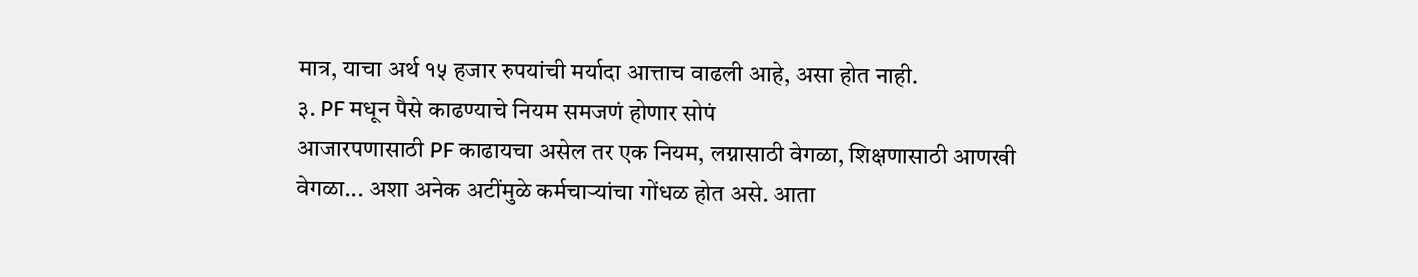मात्र, याचा अर्थ १५ हजार रुपयांची मर्यादा आत्ताच वाढली आहे, असा होत नाही.
३. PF मधून पैसे काढण्याचे नियम समजणं होणार सोपं
आजारपणासाठी PF काढायचा असेल तर एक नियम, लग्नासाठी वेगळा, शिक्षणासाठी आणखी वेगळा... अशा अनेक अटींमुळे कर्मचाऱ्यांचा गोंधळ होत असे. आता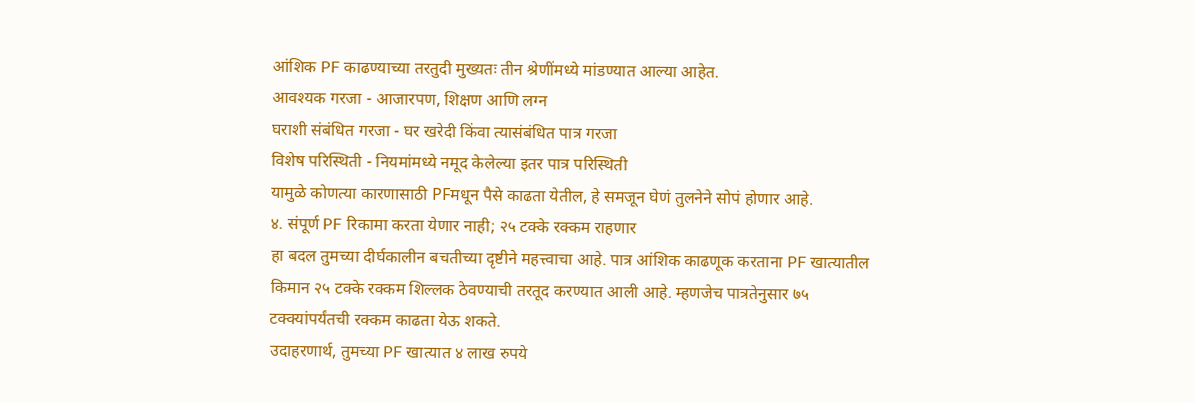आंशिक PF काढण्याच्या तरतुदी मुख्यतः तीन श्रेणींमध्ये मांडण्यात आल्या आहेत.
आवश्यक गरजा - आजारपण, शिक्षण आणि लग्न
घराशी संबंधित गरजा - घर खरेदी किंवा त्यासंबंधित पात्र गरजा
विशेष परिस्थिती - नियमांमध्ये नमूद केलेल्या इतर पात्र परिस्थिती
यामुळे कोणत्या कारणासाठी PFमधून पैसे काढता येतील, हे समजून घेणं तुलनेने सोपं होणार आहे.
४. संपूर्ण PF रिकामा करता येणार नाही; २५ टक्के रक्कम राहणार
हा बदल तुमच्या दीर्घकालीन बचतीच्या दृष्टीने महत्त्वाचा आहे. पात्र आंशिक काढणूक करताना PF खात्यातील किमान २५ टक्के रक्कम शिल्लक ठेवण्याची तरतूद करण्यात आली आहे. म्हणजेच पात्रतेनुसार ७५ टक्क्यांपर्यंतची रक्कम काढता येऊ शकते.
उदाहरणार्थ, तुमच्या PF खात्यात ४ लाख रुपये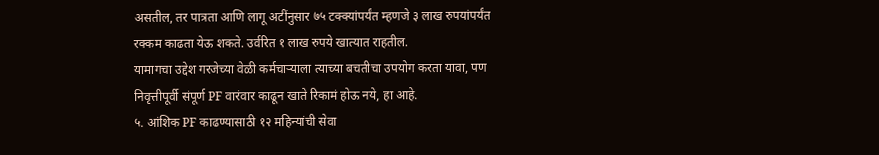असतील, तर पात्रता आणि लागू अटींनुसार ७५ टक्क्यांपर्यंत म्हणजे ३ लाख रुपयांपर्यंत रक्कम काढता येऊ शकते. उर्वरित १ लाख रुपये खात्यात राहतील.
यामागचा उद्देश गरजेच्या वेळी कर्मचाऱ्याला त्याच्या बचतीचा उपयोग करता यावा, पण निवृत्तीपूर्वी संपूर्ण PF वारंवार काढून खाते रिकामं होऊ नये, हा आहे.
५. आंशिक PF काढण्यासाठी १२ महिन्यांची सेवा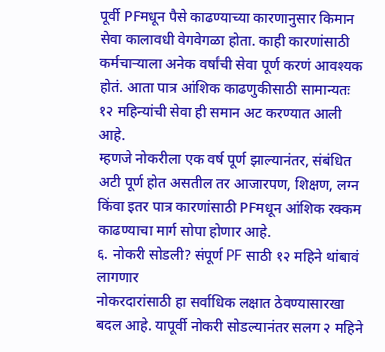पूर्वी PFमधून पैसे काढण्याच्या कारणानुसार किमान सेवा कालावधी वेगवेगळा होता. काही कारणांसाठी कर्मचाऱ्याला अनेक वर्षांची सेवा पूर्ण करणं आवश्यक होतं. आता पात्र आंशिक काढणुकीसाठी सामान्यतः १२ महिन्यांची सेवा ही समान अट करण्यात आली आहे.
म्हणजे नोकरीला एक वर्ष पूर्ण झाल्यानंतर, संबंधित अटी पूर्ण होत असतील तर आजारपण, शिक्षण, लग्न किंवा इतर पात्र कारणांसाठी PFमधून आंशिक रक्कम काढण्याचा मार्ग सोपा होणार आहे.
६. नोकरी सोडली? संपूर्ण PF साठी १२ महिने थांबावं लागणार
नोकरदारांसाठी हा सर्वाधिक लक्षात ठेवण्यासारखा बदल आहे. यापूर्वी नोकरी सोडल्यानंतर सलग २ महिने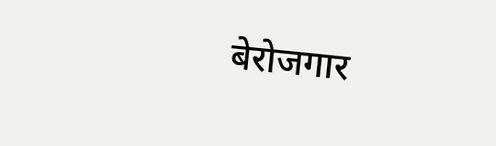बेरोजगार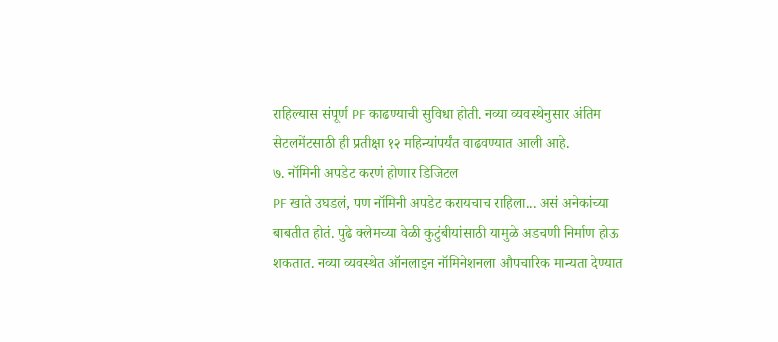राहिल्यास संपूर्ण PF काढण्याची सुविधा होती. नव्या व्यवस्थेनुसार अंतिम सेटलमेंटसाठी ही प्रतीक्षा १२ महिन्यांपर्यंत वाढवण्यात आली आहे.
७. नॉमिनी अपडेट करणं होणार डिजिटल
PF खाते उघडलं, पण नॉमिनी अपडेट करायचाच राहिला... असं अनेकांच्या बाबतीत होतं. पुढे क्लेमच्या वेळी कुटुंबीयांसाठी यामुळे अडचणी निर्माण होऊ शकतात. नव्या व्यवस्थेत ऑनलाइन नॉमिनेशनला औपचारिक मान्यता देण्यात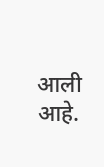आली आहे.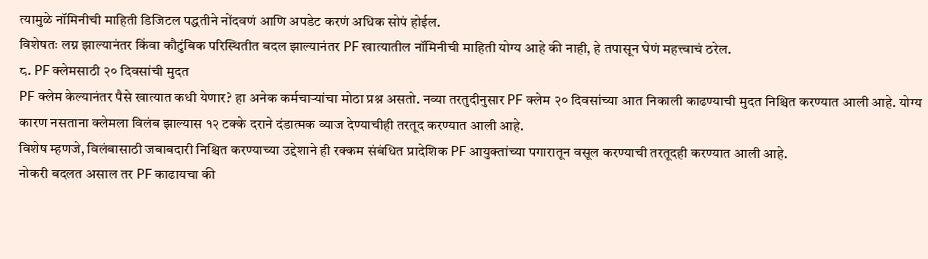त्यामुळे नॉमिनीची माहिती डिजिटल पद्धतीने नोंदवणं आणि अपडेट करणं अधिक सोपं होईल.
विशेषतः लग्न झाल्यानंतर किंवा कौटुंबिक परिस्थितीत बदल झाल्यानंतर PF खात्यातील नॉमिनीची माहिती योग्य आहे की नाही, हे तपासून घेणं महत्त्वाचं ठरेल.
८. PF क्लेमसाठी २० दिवसांची मुदत
PF क्लेम केल्यानंतर पैसे खात्यात कधी येणार? हा अनेक कर्मचाऱ्यांचा मोठा प्रश्न असतो. नव्या तरतुदीनुसार PF क्लेम २० दिवसांच्या आत निकाली काढण्याची मुदत निश्चित करण्यात आली आहे. योग्य कारण नसताना क्लेमला विलंब झाल्यास १२ टक्के दराने दंडात्मक व्याज देण्याचीही तरतूद करण्यात आली आहे.
विशेष म्हणजे, विलंबासाठी जबाबदारी निश्चित करण्याच्या उद्देशाने ही रक्कम संबंधित प्रादेशिक PF आयुक्तांच्या पगारातून वसूल करण्याची तरतूदही करण्यात आली आहे.
नोकरी बदलत असाल तर PF काढायचा की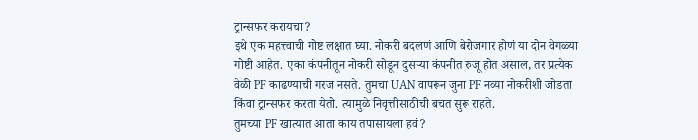ट्रान्सफर करायचा?
इथे एक महत्त्वाची गोष्ट लक्षात घ्या. नोकरी बदलणं आणि बेरोजगार होणं या दोन वेगळ्या गोष्टी आहेत. एका कंपनीतून नोकरी सोडून दुसऱ्या कंपनीत रुजू होत असाल, तर प्रत्येक वेळी PF काढण्याची गरज नसते. तुमचा UAN वापरून जुना PF नव्या नोकरीशी जोडता किंवा ट्रान्सफर करता येतो. त्यामुळे निवृत्तीसाठीची बचत सुरू राहते.
तुमच्या PF खात्यात आता काय तपासायला हवं?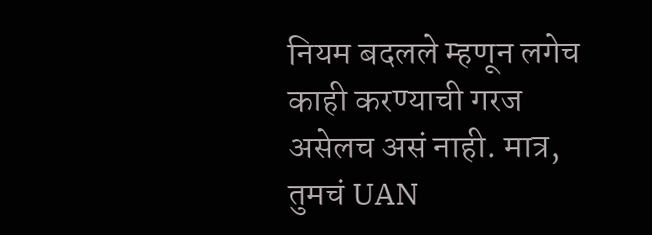नियम बदलले म्हणून लगेच काही करण्याची गरज असेलच असं नाही. मात्र, तुमचं UAN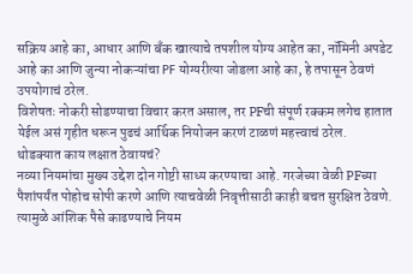सक्रिय आहे का, आधार आणि बँक खात्याचे तपशील योग्य आहेत का, नॉमिनी अपडेट आहे का आणि जुन्या नोकऱ्यांचा PF योग्यरीत्या जोडला आहे का, हे तपासून ठेवणं उपयोगाचं ठरेल.
विशेषतः नोकरी सोडण्याचा विचार करत असाल, तर PFची संपूर्ण रक्कम लगेच हातात येईल असं गृहीत धरून पुढचं आर्थिक नियोजन करणं टाळणं महत्त्वाचं ठरेल.
थोडक्यात काय लक्षात ठेवायचं?
नव्या नियमांचा मुख्य उद्देश दोन गोष्टी साध्य करण्याचा आहे. गरजेच्या वेळी PFच्या पैशांपर्यंत पोहोच सोपी करणे आणि त्याचवेळी निवृत्तीसाठी काही बचत सुरक्षित ठेवणे. त्यामुळे आंशिक पैसे काढण्याचे नियम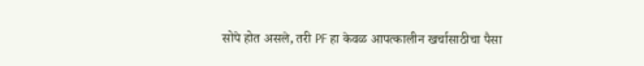सोपे होत असले, तरी PF हा केवळ आपत्कालीन खर्चासाठीचा पैसा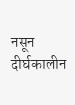नसून दीर्घकालीन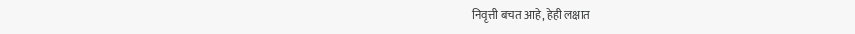निवृत्ती बचत आहे, हेही लक्षात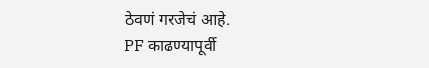ठेवणं गरजेचं आहे.
PF काढण्यापूर्वी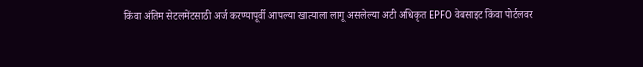किंवा अंतिम सेटलमेंटसाठी अर्ज करण्यापूर्वी आपल्या खात्याला लागू असलेल्या अटी अधिकृत EPFO वेबसाइट किंवा पोर्टलवर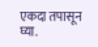एकदा तपासून घ्या.